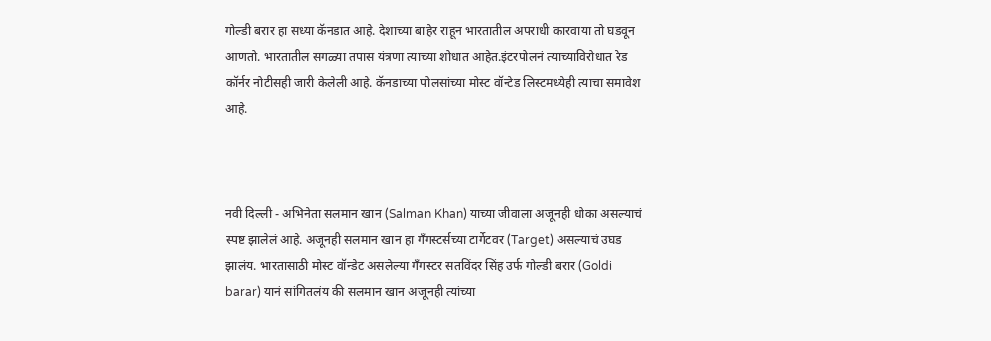गोल्डी बरार हा सध्या कॅनडात आहे. देशाच्या बाहेर राहून भारतातील अपराधी कारवाया तो घडवून आणतो. भारतातील सगळ्या तपास यंत्रणा त्याच्या शोधात आहेत.इंटरपोलनं त्याच्याविरोधात रेड कॉर्नर नोटीसही जारी केलेली आहे. कॅनडाच्या पोलसांच्या मोस्ट वॉन्टेड लिस्टमध्येही त्याचा समावेश आहे.



नवी दिल्ली - अभिनेता सलमान खान (Salman Khan) याच्या जीवाला अजूनही धोका असल्याचं स्पष्ट झालेलं आहे. अजूनही सलमान खान हा गँगस्टर्सच्या टार्गेटवर (Target) असल्याचं उघड झालंय. भारतासाठी मोस्ट वॉन्डेट असलेल्या गँगस्टर सतविंदर सिंह उर्फ गोल्डी बरार (Goldi barar) यानं सांगितलंय की सलमान खान अजूनही त्यांच्या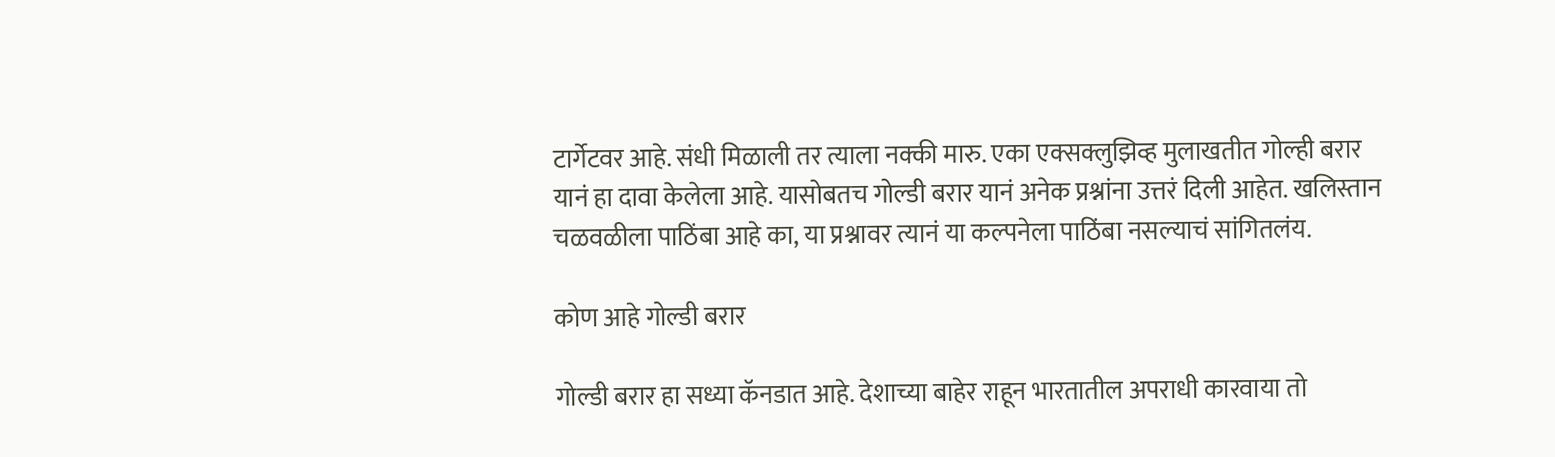टार्गेटवर आहे. संधी मिळाली तर त्याला नक्की मारु. एका एक्सक्लुझिव्ह मुलाखतीत गोल्ही बरार यानं हा दावा केलेला आहे. यासोबतच गोल्डी बरार यानं अनेक प्रश्नांना उत्तरं दिली आहेत. खलिस्तान चळवळीला पाठिंबा आहे का, या प्रश्नावर त्यानं या कल्पनेला पाठिंबा नसल्याचं सांगितलंय.

कोण आहे गोल्डी बरार

गोल्डी बरार हा सध्या कॅनडात आहे. देशाच्या बाहेर राहून भारतातील अपराधी कारवाया तो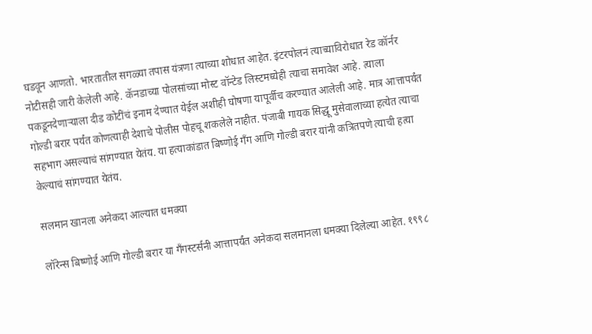घडवून आणतो. भारतातील सगळ्या तपास यंत्रणा त्याच्या शोधात आहेत. इंटरपोलनं त्याच्याविरोधात रेड कॉर्नर नोटीसही जारी केलेली आहे. कॅनडाच्या पोलसांच्या मोस्ट वॉन्टेड लिस्टमध्येही त्याचा समावेश आहे. त्याला पकडूनदेणाऱ्याला दीड कोटींचं इनाम देण्यात येईल अशीही घोषणा यापूर्वीच करण्यात आलेली आहे. मात्र आत्तापर्यंत गोल्डी बरार पर्यंत कोणत्याही देशाचे पोलीस पोहचू शकलेले नाहीत. पंजाबी गायक सिद्धू मुसेवालाच्या हत्येत त्याचा सहभाग असल्याचं सांगण्यात येतंय. या हत्याकांडात बिष्णोई गँग आणि गोल्डी बरार यांनी कत्रितपणे त्याची हत्या केल्याचं सांगण्यात येतंय.

सलमान खानला अनेकदा आल्यात धमक्या

लॉरेन्स बिष्णोई आणि गोल्डी बरार या गँगस्टर्सनी आत्तापर्यंत अनेकदा सलमानला धमक्या दिलेल्या आहेत. १९९८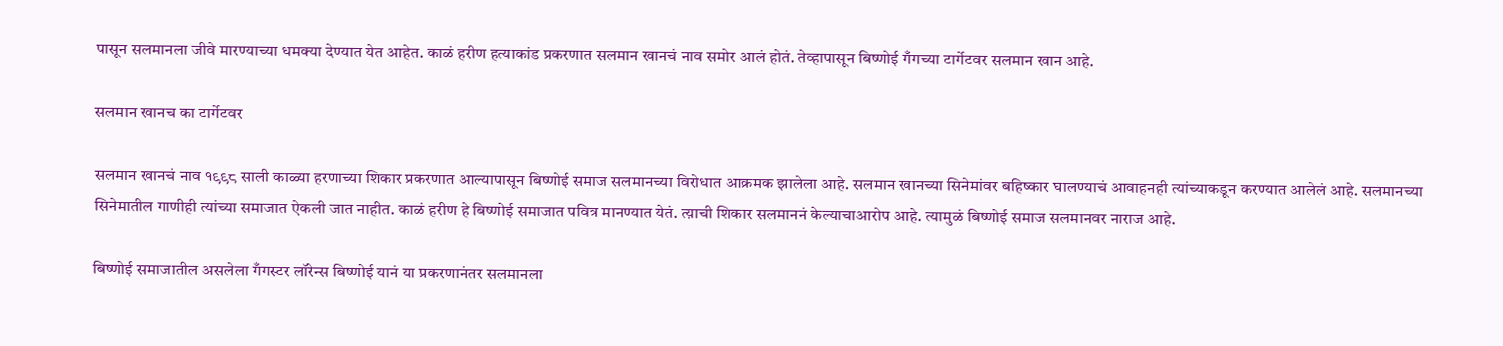पासून सलमानला जीवे मारण्याच्या धमक्या देण्यात येत आहेत. काळं हरीण हत्याकांड प्रकरणात सलमान खानचं नाव समोर आलं होतं. तेव्हापासून बिष्णोई गँगच्या टार्गेटवर सलमान खान आहे.

सलमान खानच का टार्गेटवर

सलमान खानचं नाव १९९८ साली काळ्या हरणाच्या शिकार प्रकरणात आल्यापासून बिष्णोई समाज सलमानच्या विरोधात आक्रमक झालेला आहे. सलमान खानच्या सिनेमांवर बहिष्कार घालण्याचं आवाहनही त्यांच्याकडून करण्यात आलेलं आहे. सलमानच्या सिनेमातील गाणीही त्यांच्या समाजात ऐकली जात नाहीत. काळं हरीण हे बिष्णोई समाजात पवित्र मानण्यात येतं. त्य़ाची शिकार सलमाननं केल्याचाआरोप आहे. त्यामुळं बिष्णोई समाज सलमानवर नाराज आहे.

बिष्णोई समाजातील असलेला गँगस्टर लॉरेन्स बिष्णोई यानं या प्रकरणानंतर सलमानला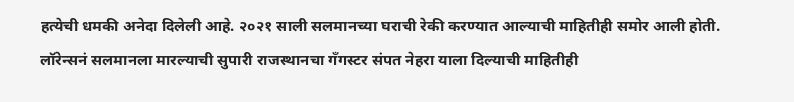हत्येची धमकी अनेदा दिलेली आहे. २०२१ साली सलमानच्या घराची रेकी करण्यात आल्याची माहितीही समोर आली होती. लॉरेन्सनं सलमानला मारल्याची सुपारी राजस्थानचा गँगस्टर संपत नेहरा याला दिल्याची माहितीही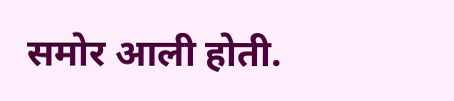समोर आली होती.